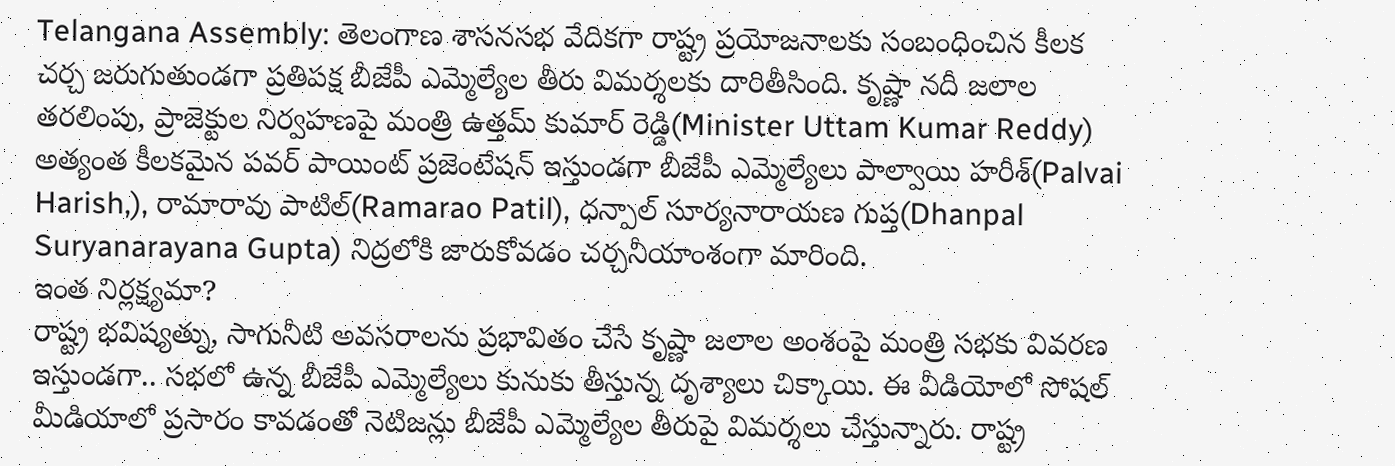Telangana Assembly: తెలంగాణ శాసనసభ వేదికగా రాష్ట్ర ప్రయోజనాలకు సంబంధించిన కీలక చర్చ జరుగుతుండగా ప్రతిపక్ష బీజేపీ ఎమ్మెల్యేల తీరు విమర్శలకు దారితీసింది. కృష్ణా నదీ జలాల తరలింపు, ప్రాజెక్టుల నిర్వహణపై మంత్రి ఉత్తమ్ కుమార్ రెడ్డి(Minister Uttam Kumar Reddy) అత్యంత కీలకమైన పవర్ పాయింట్ ప్రజెంటేషన్ ఇస్తుండగా బీజేపీ ఎమ్మెల్యేలు పాల్వాయి హరీశ్(Palvai Harish,), రామారావు పాటిల్(Ramarao Patil), ధన్పాల్ సూర్యనారాయణ గుప్త(Dhanpal Suryanarayana Gupta) నిద్రలోకి జారుకోవడం చర్చనీయాంశంగా మారింది.
ఇంత నిర్లక్ష్యమా?
రాష్ట్ర భవిష్యత్ను, సాగునీటి అవసరాలను ప్రభావితం చేసే కృష్ణా జలాల అంశంపై మంత్రి సభకు వివరణ ఇస్తుండగా.. సభలో ఉన్న బీజేపీ ఎమ్మెల్యేలు కునుకు తీస్తున్న దృశ్యాలు చిక్కాయి. ఈ వీడియోలో సోషల్ మీడియాలో ప్రసారం కావడంతో నెటిజన్లు బీజేపీ ఎమ్మెల్యేల తీరుపై విమర్శలు చేస్తున్నారు. రాష్ట్ర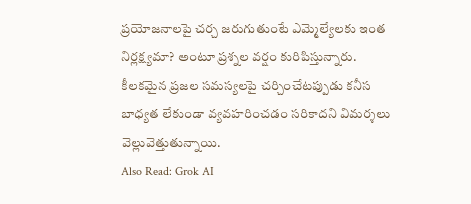ప్రయోజనాలపై చర్చ జరుగుతుంటే ఎమ్మెల్యేలకు ఇంత నిర్లక్ష్యమా? అంటూ ప్రశ్నల వర్షం కురిపిస్తున్నారు. కీలకమైన ప్రజల సమస్యలపై చర్చించేటప్పుడు కనీస బాధ్యత లేకుండా వ్యవహరించడం సరికాదని విమర్శలు వెల్లువెత్తుతున్నాయి.
Also Read: Grok AI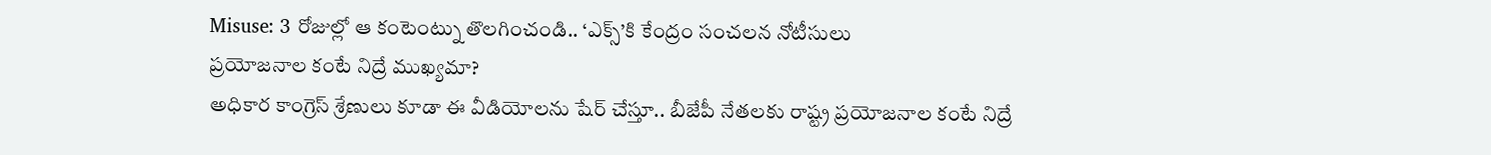Misuse: 3 రోజుల్లో ఆ కంటెంట్ను తొలగించండి.. ‘ఎక్స్’కి కేంద్రం సంచలన నోటీసులు
ప్రయోజనాల కంటే నిద్రే ముఖ్యమా?
అధికార కాంగ్రెస్ శ్రేణులు కూడా ఈ వీడియోలను షేర్ చేస్తూ.. బీజేపీ నేతలకు రాష్ట్ర ప్రయోజనాల కంటే నిద్రే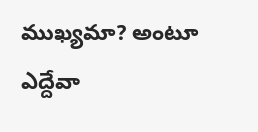ముఖ్యమా? అంటూ ఎద్దేవా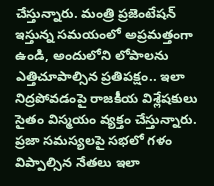చేస్తున్నారు. మంత్రి ప్రజెంటేషన్ ఇస్తున్న సమయంలో అప్రమత్తంగా ఉండి, అందులోని లోపాలను ఎత్తిచూపాల్సిన ప్రతిపక్షం.. ఇలా నిద్రపోవడంపై రాజకీయ విశ్లేషకులు సైతం విస్మయం వ్యక్తం చేస్తున్నారు. ప్రజా సమస్యలపై సభలో గళం విప్పాల్సిన నేతలు ఇలా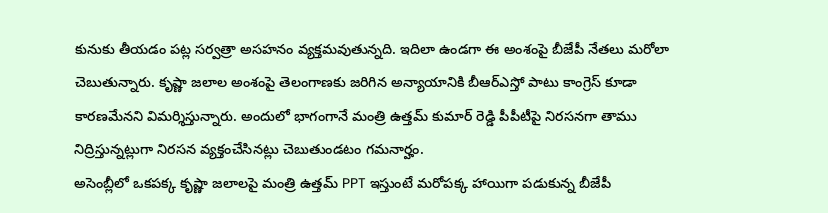కునుకు తీయడం పట్ల సర్వత్రా అసహనం వ్యక్తమవుతున్నది. ఇదిలా ఉండగా ఈ అంశంపై బీజేపీ నేతలు మరోలా చెబుతున్నారు. కృష్ణా జలాల అంశంపై తెలంగాణకు జరిగిన అన్యాయానికి బీఆర్ఎస్తో పాటు కాంగ్రెస్ కూడా కారణమేనని విమర్శిస్తున్నారు. అందులో భాగంగానే మంత్రి ఉత్తమ్ కుమార్ రెడ్డి పీపీటీపై నిరసనగా తాము నిద్రిస్తున్నట్లుగా నిరసన వ్యక్తంచేసినట్లు చెబుతుండటం గమనార్హం.
అసెంబ్లీలో ఒకపక్క కృష్ణా జలాలపై మంత్రి ఉత్తమ్ PPT ఇస్తుంటే మరోపక్క హాయిగా పడుకున్న బీజేపీ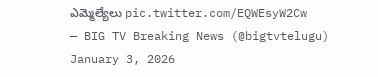ఎమ్మెల్యేలు pic.twitter.com/EQWEsyW2Cw
— BIG TV Breaking News (@bigtvtelugu) January 3, 2026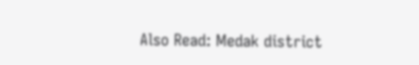Also Read: Medak district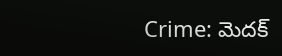Crime: మెదక్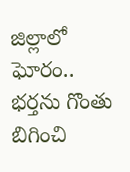జిల్లాలో ఘోరం.. భర్తను గొంతు బిగించి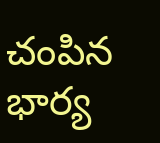చంపిన భార్య